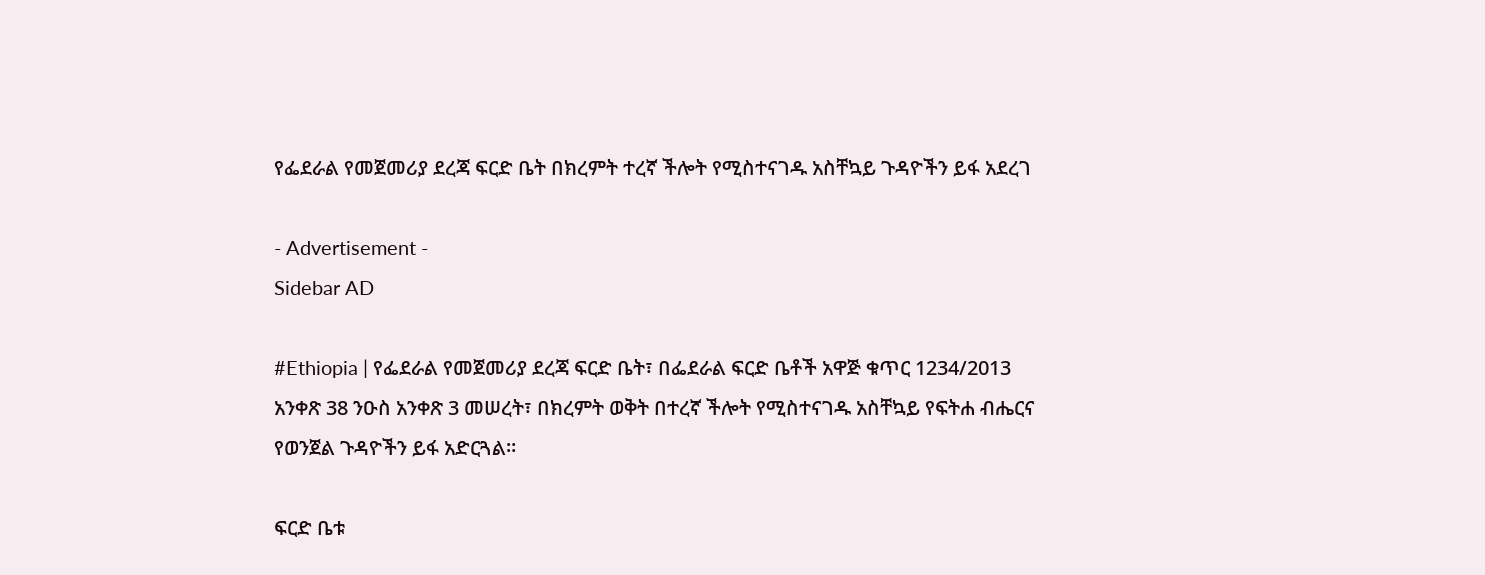የፌደራል የመጀመሪያ ደረጃ ፍርድ ቤት በክረምት ተረኛ ችሎት የሚስተናገዱ አስቸኳይ ጉዳዮችን ይፋ አደረገ

- Advertisement -
Sidebar AD

#Ethiopia | የፌደራል የመጀመሪያ ደረጃ ፍርድ ቤት፣ በፌደራል ፍርድ ቤቶች አዋጅ ቁጥር 1234/2013 አንቀጽ 38 ንዑስ አንቀጽ 3 መሠረት፣ በክረምት ወቅት በተረኛ ችሎት የሚስተናገዱ አስቸኳይ የፍትሐ ብሔርና የወንጀል ጉዳዮችን ይፋ አድርጓል።

ፍርድ ቤቱ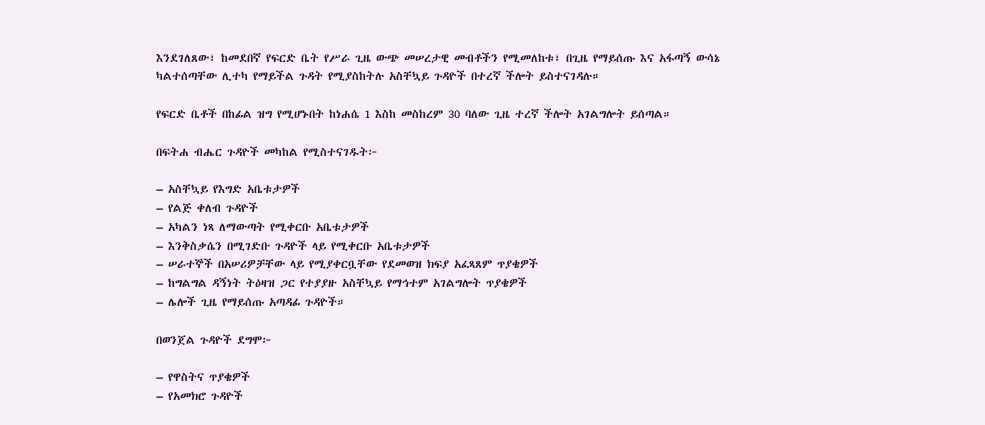እንደገለጸው፣ ከመደበኛ የፍርድ ቤት የሥራ ጊዜ ውጭ መሠረታዊ መብቶችን የሚመለከቱ፣ በጊዜ የማይሰጡ እና አፋጣኝ ውሳኔ ካልተሰጣቸው ሊተካ የማይችል ጉዳት የሚያስከትሉ አስቸኳይ ጉዳዮች በተረኛ ችሎት ይስተናገዳሉ።

የፍርድ ቤቶች በከፊል ዝግ የሚሆኑበት ከነሐሴ 1 እስከ መስከረም 30 ባለው ጊዜ ተረኛ ችሎት አገልግሎት ይሰጣል።

በፍትሐ ብሔር ጉዳዮች መካከል የሚስተናገዱት፦

– አስቸኳይ የእግድ አቤቱታዎች
– የልጅ ቀለብ ጉዳዮች
– አካልን ነጻ ለማውጣት የሚቀርቡ አቤቱታዎች
– እንቅስቃሴን በሚገድቡ ጉዳዮች ላይ የሚቀርቡ አቤቱታዎች
– ሠራተኞች በአሠሪዎቻቸው ላይ የሚያቀርቧቸው የደመወዝ ክፍያ አፈጻጸም ጥያቄዎች
– ከግልግል ዳኝነት ትዕዛዝ ጋር የተያያዙ አስቸኳይ የማኅተም አገልግሎት ጥያቄዎች
– ሌሎች ጊዜ የማይሰጡ አጣዳፊ ጉዳዮች።

በወንጀል ጉዳዮች ደግሞ፦

– የዋስትና ጥያቄዎች
– የአመክሮ ጉዳዮች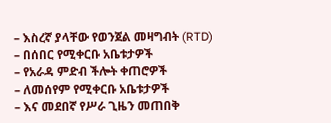– እስረኛ ያላቸው የወንጀል መዛግብት (RTD)
– በሰበር የሚቀርቡ አቤቱታዎች
– የአራዳ ምድብ ችሎት ቀጠሮዎች
– ለመሰየም የሚቀርቡ አቤቱታዎች
– እና መደበኛ የሥራ ጊዜን መጠበቅ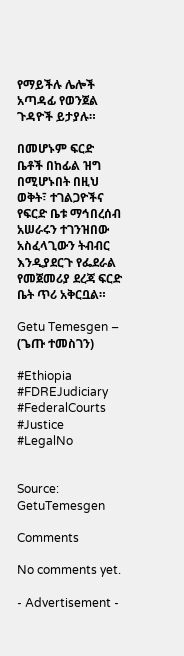የማይችሉ ሌሎች አጣዳፊ የወንጀል ጉዳዮች ይታያሉ።

በመሆኑም ፍርድ ቤቶች በከፊል ዝግ በሚሆኑበት በዚህ ወቅት፣ ተገልጋዮችና የፍርድ ቤቱ ማኅበረሰብ አሠራሩን ተገንዝበው አስፈላጊውን ትብብር እንዲያደርጉ የፌደራል የመጀመሪያ ደረጃ ፍርድ ቤት ጥሪ አቅርቧል።

Getu Temesgen – (ጌጡ ተመስገን)

#Ethiopia #FDREJudiciary #FederalCourts #Justice #LegalNo


Source: GetuTemesgen

Comments

No comments yet.

- Advertisement -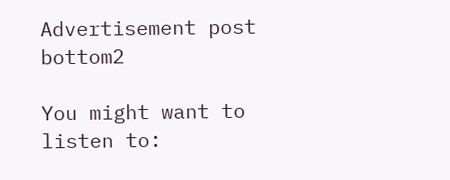Advertisement post bottom2

You might want to listen to: